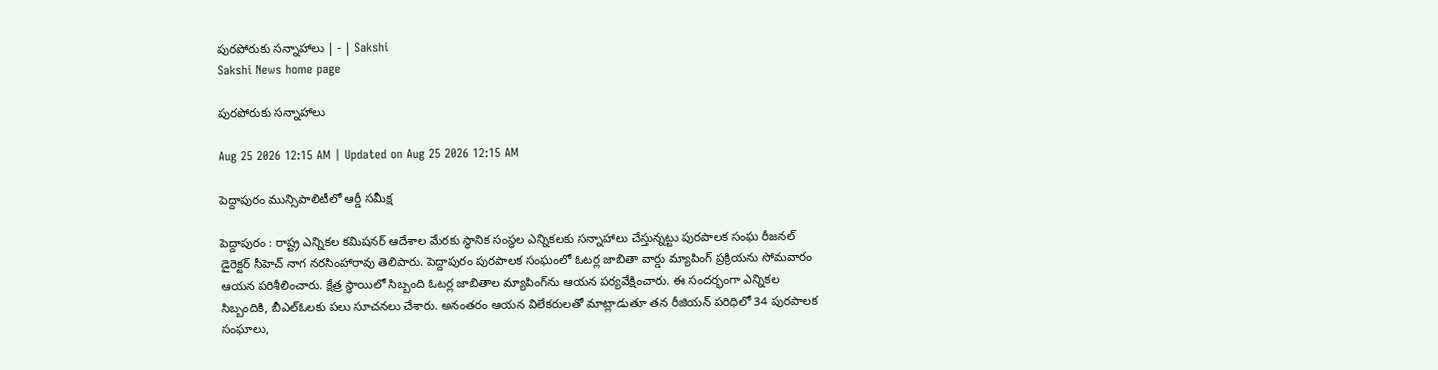పురపోరుకు సన్నాహాలు | - | Sakshi
Sakshi News home page

పురపోరుకు సన్నాహాలు

Aug 25 2026 12:15 AM | Updated on Aug 25 2026 12:15 AM

పెద్దాపురం మున్సిపాలిటీలో ఆర్డీ సమీక్ష

పెద్దాపురం : రాష్ట్ర ఎన్నికల కమిషనర్‌ ఆదేశాల మేరకు స్థానిక సంస్థల ఎన్నికలకు సన్నాహాలు చేస్తున్నట్టు పురపాలక సంఘ రీజనల్‌ డైరెక్టర్‌ సీహెచ్‌ నాగ నరసింహారావు తెలిపారు. పెద్దాపురం పురపాలక సంఘంలో ఓటర్ల జాబితా వార్డు మ్యాపింగ్‌ ప్రక్రియను సోమవారం ఆయన పరిశీలించారు. క్షేత్ర స్థాయిలో సిబ్బంది ఓటర్ల జాబితాల మ్యాపింగ్‌ను ఆయన పర్యవేక్షించారు. ఈ సందర్భంగా ఎన్నికల సిబ్బందికి, బీఎల్‌ఓలకు పలు సూచనలు చేశారు. అనంతరం ఆయన విలేకరులతో మాట్లాడుతూ తన రీజియన్‌ పరిధిలో 34 పురపాలక సంఘాలు,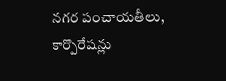నగర పంచాయతీలు, కార్పొరేషన్లు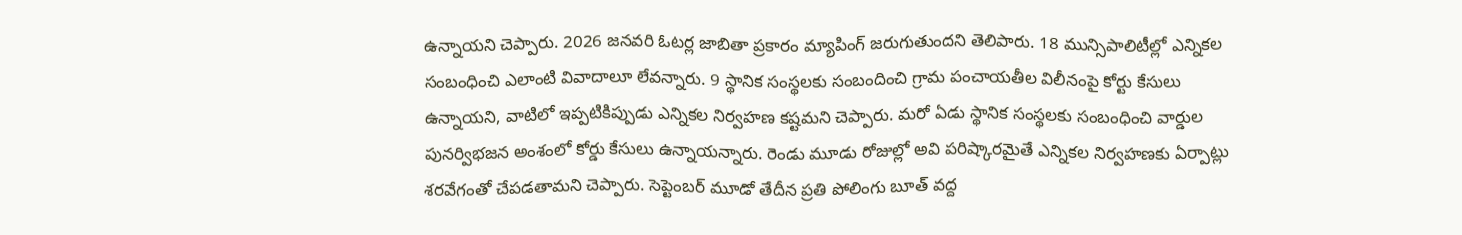ఉన్నాయని చెప్పారు. 2026 జనవరి ఓటర్ల జాబితా ప్రకారం మ్యాపింగ్‌ జరుగుతుందని తెలిపారు. 18 మున్సిపాలిటీల్లో ఎన్నికల సంబంధించి ఎలాంటి వివాదాలూ లేవన్నారు. 9 స్థానిక సంస్థలకు సంబందించి గ్రామ పంచాయతీల విలీనంపై కోర్టు కేసులు ఉన్నాయని, వాటిలో ఇప్పటికిప్పుడు ఎన్నికల నిర్వహణ కష్టమని చెప్పారు. మరో ఏడు స్థానిక సంస్థలకు సంబంధించి వార్డుల పునర్విభజన అంశంలో కోర్డు కేసులు ఉన్నాయన్నారు. రెండు మూడు రోజుల్లో అవి పరిష్కారమైతే ఎన్నికల నిర్వహణకు ఏర్పాట్లు శరవేగంతో చేపడతామని చెప్పారు. సెప్టెంబర్‌ మూడో తేదీన ప్రతి పోలింగు బూత్‌ వద్ద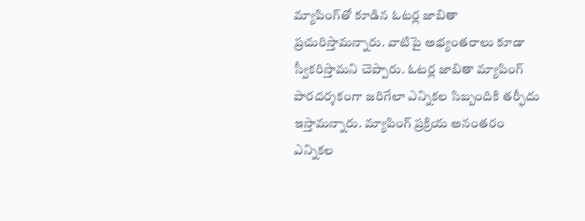మ్యాపింగ్‌తో కూడిన ఓటర్ల జాబితా ప్రచురిస్తామన్నారు. వాటిపై అభ్యంతరాలు కూడా స్వీకరిస్తామని చెప్పారు. ఓటర్ల జాబితా మ్యాపింగ్‌ పారదర్శకంగా జరిగేలా ఎన్నికల సిబ్బందికి తర్ఫీదు ఇస్తామన్నారు. మ్యాపింగ్‌ ప్రక్రియ అనంతరం ఎన్నికల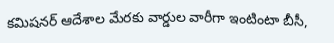కమిషనర్‌ ఆదేశాల మేరకు వార్డుల వారీగా ఇంటింటా బీసీ,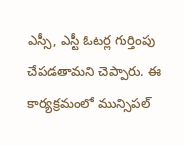ఎస్సీ, ఎస్టీ ఓటర్ల గుర్తింపు చేపడతామని చెప్పారు. ఈ కార్యక్రమంలో మున్సిపల్‌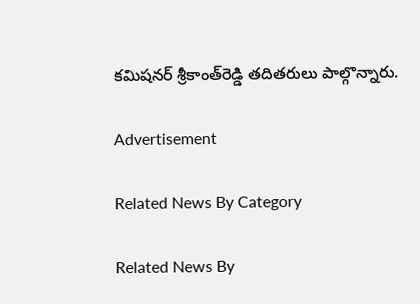కమిషనర్‌ శ్రీకాంత్‌రెడ్డి తదితరులు పాల్గొన్నారు.

Advertisement

Related News By Category

Related News By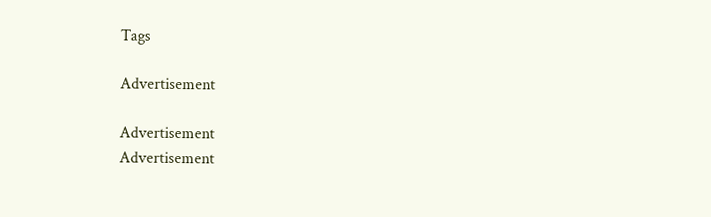Tags

Advertisement

Advertisement
Advertisement